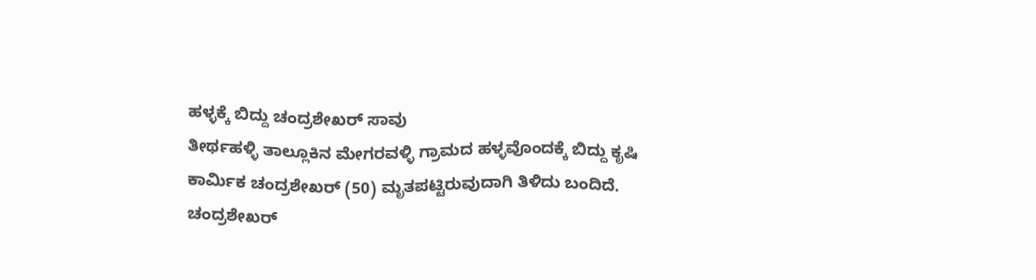ಹಳ್ಳಕ್ಕೆ ಬಿದ್ದು ಚಂದ್ರಶೇಖರ್ ಸಾವು
ತೀರ್ಥಹಳ್ಳಿ ತಾಲ್ಲೂಕಿನ ಮೇಗರವಳ್ಳಿ ಗ್ರಾಮದ ಹಳ್ಳವೊಂದಕ್ಕೆ ಬಿದ್ದು ಕೃಷಿ ಕಾರ್ಮಿಕ ಚಂದ್ರಶೇಖರ್ (50) ಮೃತಪಟ್ಟಿರುವುದಾಗಿ ತಿಳಿದು ಬಂದಿದೆ. ಚಂದ್ರಶೇಖರ್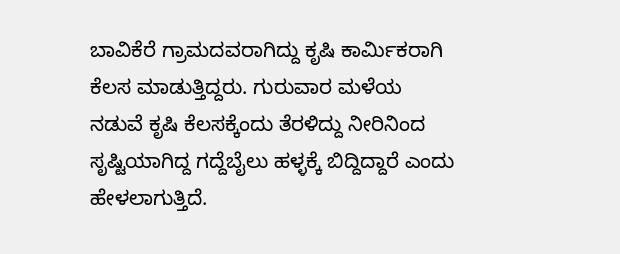ಬಾವಿಕೆರೆ ಗ್ರಾಮದವರಾಗಿದ್ದು ಕೃಷಿ ಕಾರ್ಮಿಕರಾಗಿ ಕೆಲಸ ಮಾಡುತ್ತಿದ್ದರು. ಗುರುವಾರ ಮಳೆಯ ನಡುವೆ ಕೃಷಿ ಕೆಲಸಕ್ಕೆಂದು ತೆರಳಿದ್ದು ನೀರಿನಿಂದ ಸೃಷ್ಟಿಯಾಗಿದ್ದ ಗದ್ದೆಬೈಲು ಹಳ್ಳಕ್ಕೆ ಬಿದ್ದಿದ್ದಾರೆ ಎಂದು ಹೇಳಲಾಗುತ್ತಿದೆ.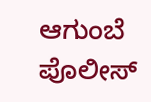ಆಗುಂಬೆ ಪೊಲೀಸ್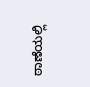ಠಾಣೆಯಲ್ಲಿ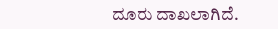ದೂರು ದಾಖಲಾಗಿದೆ.